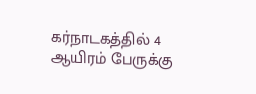கர்நாடகத்தில் 4 ஆயிரம் பேருக்கு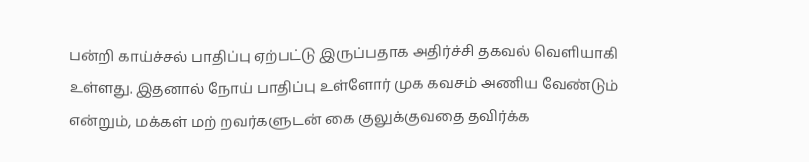பன்றி காய்ச்சல் பாதிப்பு ஏற்பட்டு இருப்பதாக அதிர்ச்சி தகவல் வெளியாகி உள்ளது. இதனால் நோய் பாதிப்பு உள்ளோர் முக கவசம் அணிய வேண்டும் என்றும், மக்கள் மற் றவர்களுடன் கை குலுக்குவதை தவிர்க்க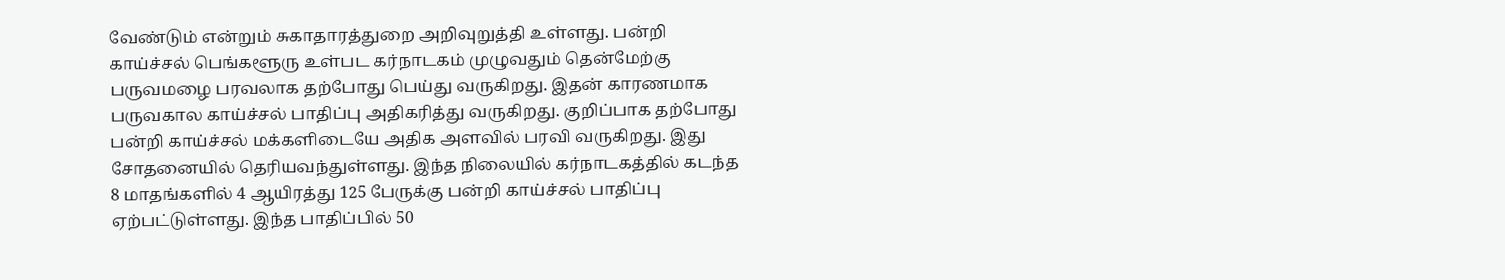வேண்டும் என்றும் சுகாதாரத்துறை அறிவுறுத்தி உள்ளது. பன்றி காய்ச்சல் பெங்களூரு உள்பட கர்நாடகம் முழுவதும் தென்மேற்கு பருவமழை பரவலாக தற்போது பெய்து வருகிறது. இதன் காரணமாக பருவகால காய்ச்சல் பாதிப்பு அதிகரித்து வருகிறது. குறிப்பாக தற்போது பன்றி காய்ச்சல் மக்களிடையே அதிக அளவில் பரவி வருகிறது. இது சோதனையில் தெரியவந்துள்ளது. இந்த நிலையில் கர்நாடகத்தில் கடந்த 8 மாதங்களில் 4 ஆயிரத்து 125 பேருக்கு பன்றி காய்ச்சல் பாதிப்பு ஏற்பட்டுள்ளது. இந்த பாதிப்பில் 50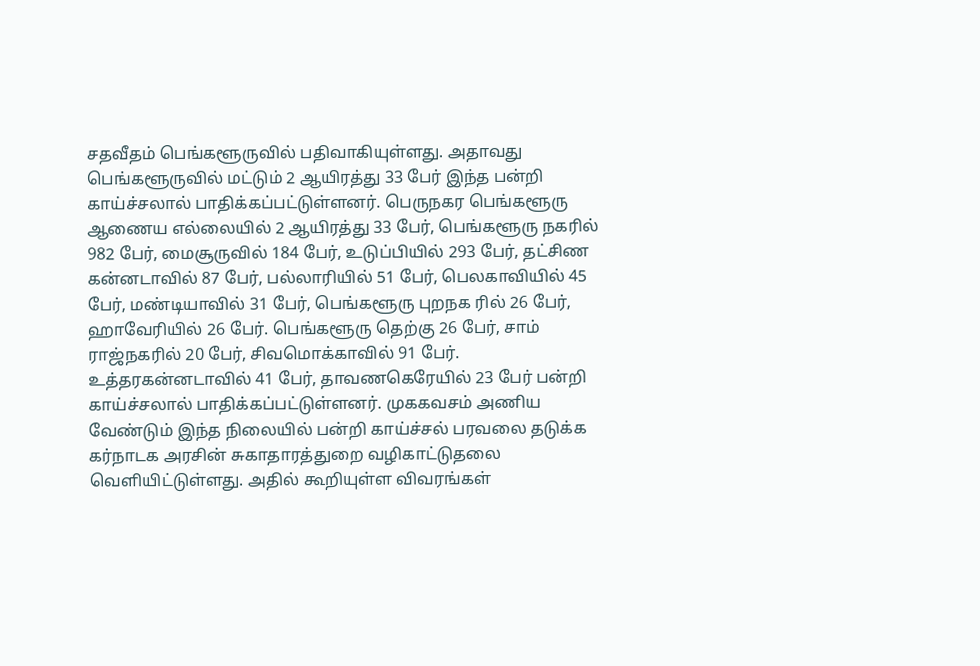சதவீதம் பெங்களூருவில் பதிவாகியுள்ளது. அதாவது பெங்களூருவில் மட்டும் 2 ஆயிரத்து 33 பேர் இந்த பன்றி காய்ச்சலால் பாதிக்கப்பட்டுள்ளனர். பெருநகர பெங்களூரு ஆணைய எல்லையில் 2 ஆயிரத்து 33 பேர், பெங்களூரு நகரில் 982 பேர், மைசூருவில் 184 பேர், உடுப்பியில் 293 பேர், தட்சிண கன்னடாவில் 87 பேர், பல்லாரியில் 51 பேர், பெலகாவியில் 45 பேர், மண்டியாவில் 31 பேர், பெங்களூரு புறநக ரில் 26 பேர், ஹாவேரியில் 26 பேர். பெங்களூரு தெற்கு 26 பேர், சாம் ராஜ்நகரில் 20 பேர், சிவமொக்காவில் 91 பேர். உத்தரகன்னடாவில் 41 பேர், தாவணகெரேயில் 23 பேர் பன்றி காய்ச்சலால் பாதிக்கப்பட்டுள்ளனர். முககவசம் அணிய வேண்டும் இந்த நிலையில் பன்றி காய்ச்சல் பரவலை தடுக்க கர்நாடக அரசின் சுகாதாரத்துறை வழிகாட்டுதலை வெளியிட்டுள்ளது. அதில் கூறியுள்ள விவரங்கள்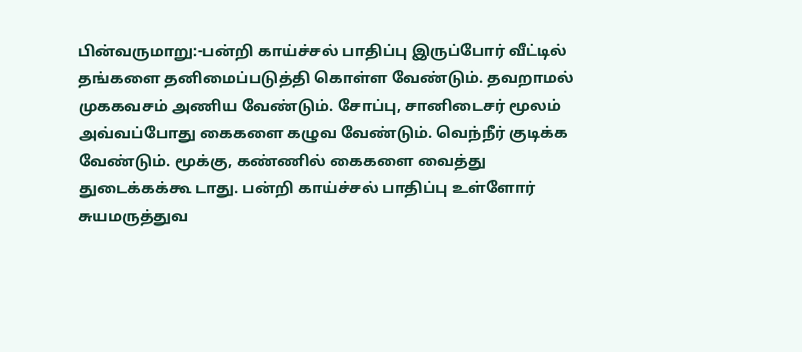பின்வருமாறு:-பன்றி காய்ச்சல் பாதிப்பு இருப்போர் வீட்டில் தங்களை தனிமைப்படுத்தி கொள்ள வேண்டும். தவறாமல் முககவசம் அணிய வேண்டும். சோப்பு, சானிடைசர் மூலம் அவ்வப்போது கைகளை கழுவ வேண்டும். வெந்நீர் குடிக்க வேண்டும். மூக்கு, கண்ணில் கைகளை வைத்து துடைக்கக்கூ டாது. பன்றி காய்ச்சல் பாதிப்பு உள்ளோர் சுயமருத்துவ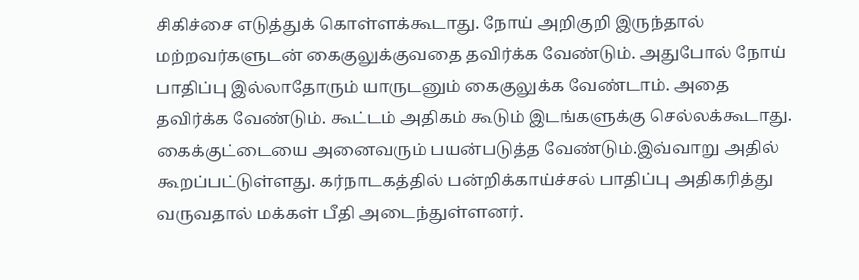சிகிச்சை எடுத்துக் கொள்ளக்கூடாது. நோய் அறிகுறி இருந்தால் மற்றவர்களுடன் கைகுலுக்குவதை தவிர்க்க வேண்டும். அதுபோல் நோய் பாதிப்பு இல்லாதோரும் யாருடனும் கைகுலுக்க வேண்டாம். அதை தவிர்க்க வேண்டும். கூட்டம் அதிகம் கூடும் இடங்களுக்கு செல்லக்கூடாது. கைக்குட்டையை அனைவரும் பயன்படுத்த வேண்டும்.இவ்வாறு அதில் கூறப்பட்டுள்ளது. கர்நாடகத்தில் பன்றிக்காய்ச்சல் பாதிப்பு அதிகரித்து வருவதால் மக்கள் பீதி அடைந்துள்ளனர்.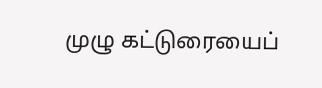முழு கட்டுரையைப்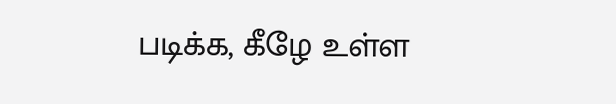படிக்க, கீழே உள்ள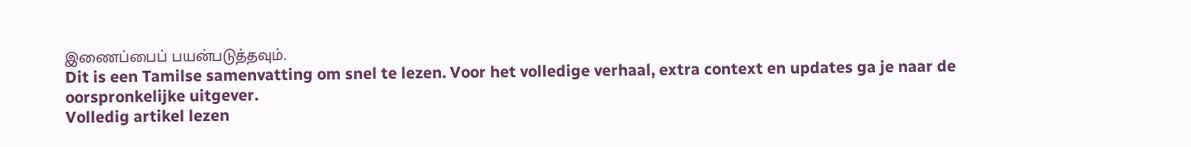இணைப்பைப் பயன்படுத்தவும்.
Dit is een Tamilse samenvatting om snel te lezen. Voor het volledige verhaal, extra context en updates ga je naar de oorspronkelijke uitgever.
Volledig artikel lezen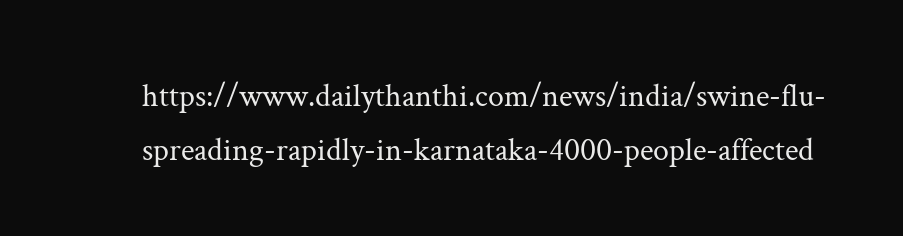https://www.dailythanthi.com/news/india/swine-flu-spreading-rapidly-in-karnataka-4000-people-affected